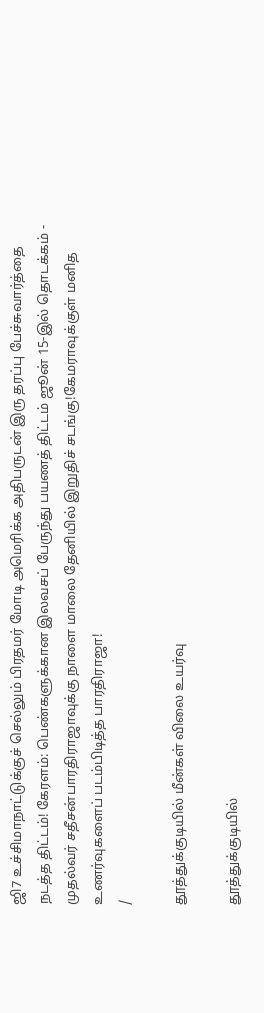ஜி7 உச்சிமாநாட்டுக்குச் செல்லும் பிரதமர் மோடி அமெரிக்க அதிபருடன் இரு தரப்பு பேச்சுவார்த்தை நடத்த திட்டம்! கேரளம்: பெண்களுக்கான இலவசப் பேருந்து பயணத் திட்டம் ஜூன் 15-இல் தொடக்கம் - முதல்வர் சதீசன்பாரதிராஜாவுக்கு நாளை மாலை தேனியில் இறுதிச் சடங்கு!கேமராவுக்குள் மனித உணர்வுகளைப் படம்பிடித்த பாரதிராஜா!
/

தூத்துக்குடியில் மீன்கள் விலை உயர்வு

தூத்துக்குடியில்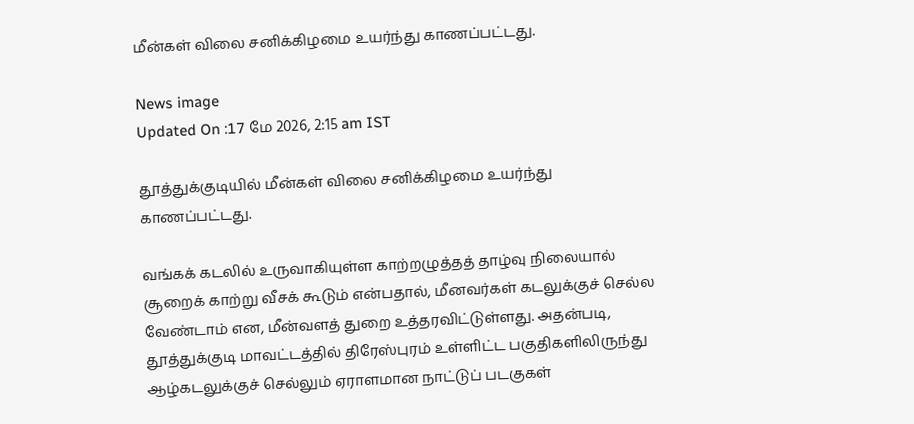மீன்கள் விலை சனிக்கிழமை உயர்ந்து காணப்பட்டது.

News image
Updated On :17 மே 2026, 2:15 am IST

தூத்துக்குடியில் மீன்கள் விலை சனிக்கிழமை உயர்ந்து காணப்பட்டது.

வங்கக் கடலில் உருவாகியுள்ள காற்றழுத்தத் தாழ்வு நிலையால் சூறைக் காற்று வீசக் கூடும் என்பதால், மீனவர்கள் கடலுக்குச் செல்ல வேண்டாம் என, மீன்வளத் துறை உத்தரவிட்டுள்ளது. அதன்படி, தூத்துக்குடி மாவட்டத்தில் திரேஸ்புரம் உள்ளிட்ட பகுதிகளிலிருந்து ஆழ்கடலுக்குச் செல்லும் ஏராளமான நாட்டுப் படகுகள்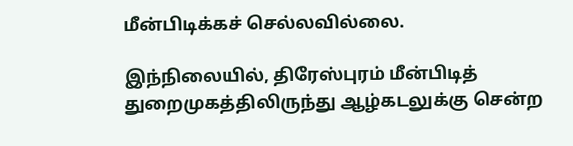மீன்பிடிக்கச் செல்லவில்லை.

இந்நிலையில், திரேஸ்புரம் மீன்பிடித் துறைமுகத்திலிருந்து ஆழ்கடலுக்கு சென்ற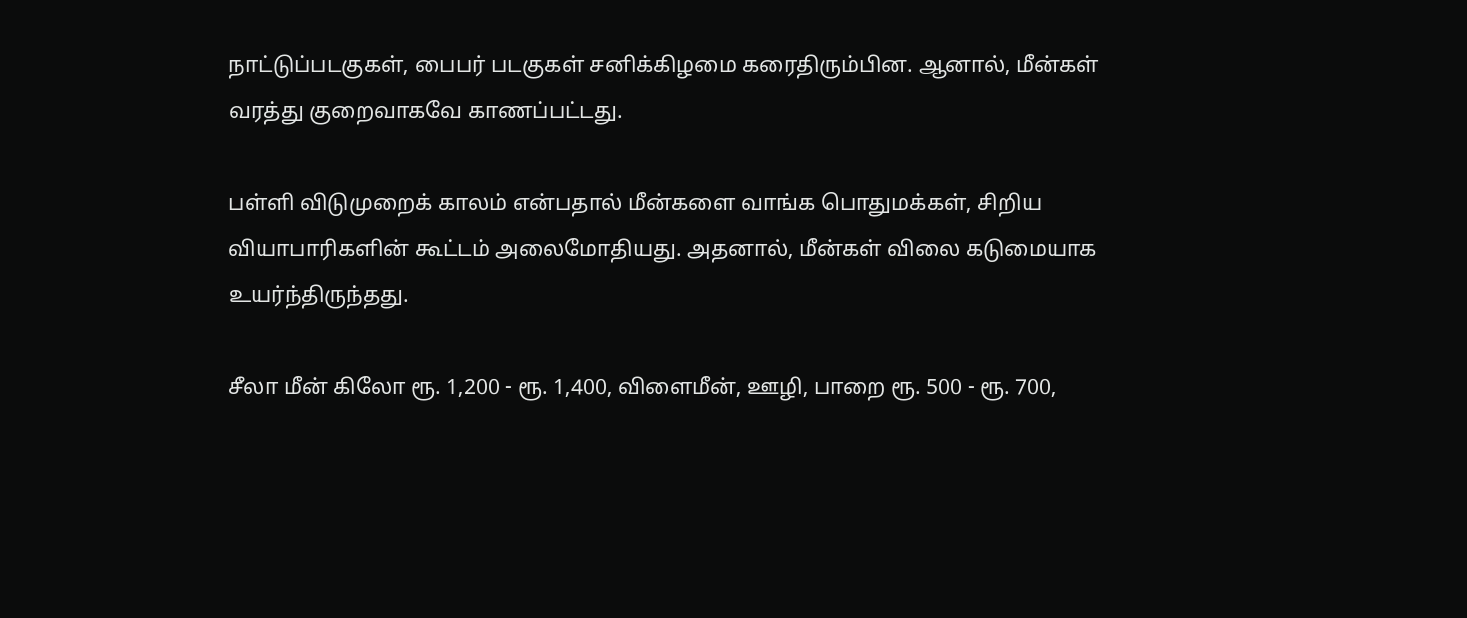நாட்டுப்படகுகள், பைபர் படகுகள் சனிக்கிழமை கரைதிரும்பின. ஆனால், மீன்கள் வரத்து குறைவாகவே காணப்பட்டது.

பள்ளி விடுமுறைக் காலம் என்பதால் மீன்களை வாங்க பொதுமக்கள், சிறிய வியாபாரிகளின் கூட்டம் அலைமோதியது. அதனால், மீன்கள் விலை கடுமையாக உயர்ந்திருந்தது.

சீலா மீன் கிலோ ரூ. 1,200 - ரூ. 1,400, விளைமீன், ஊழி, பாறை ரூ. 500 - ரூ. 700,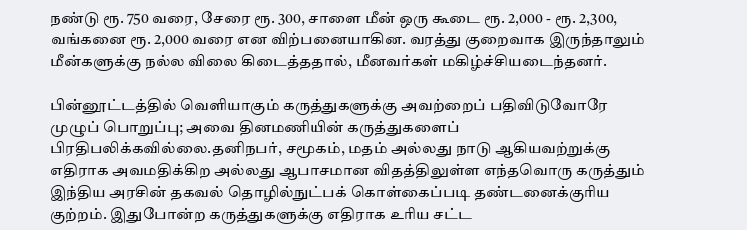நண்டு ரூ. 750 வரை, சேரை ரூ. 300, சாளை மீன் ஒரு கூடை ரூ. 2,000 - ரூ. 2,300, வங்கனை ரூ. 2,000 வரை என விற்பனையாகின. வரத்து குறைவாக இருந்தாலும் மீன்களுக்கு நல்ல விலை கிடைத்ததால், மீனவர்கள் மகிழ்ச்சியடைந்தனர்.

பின்னூட்டத்தில் வெளியாகும் கருத்துகளுக்கு அவற்றைப் பதிவிடுவோரே முழுப் பொறுப்பு; அவை தினமணியின் கருத்துகளைப் பிரதிபலிக்கவில்லை.தனிநபர், சமூகம், மதம் அல்லது நாடு ஆகியவற்றுக்கு எதிராக அவமதிக்கிற அல்லது ஆபாசமான விதத்திலுள்ள எந்தவொரு கருத்தும் இந்திய அரசின் தகவல் தொழில்நுட்பக் கொள்கைப்படி தண்டனைக்குரிய குற்றம். இதுபோன்ற கருத்துகளுக்கு எதிராக உரிய சட்ட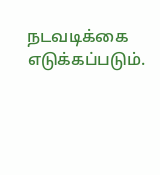நடவடிக்கை எடுக்கப்படும்.